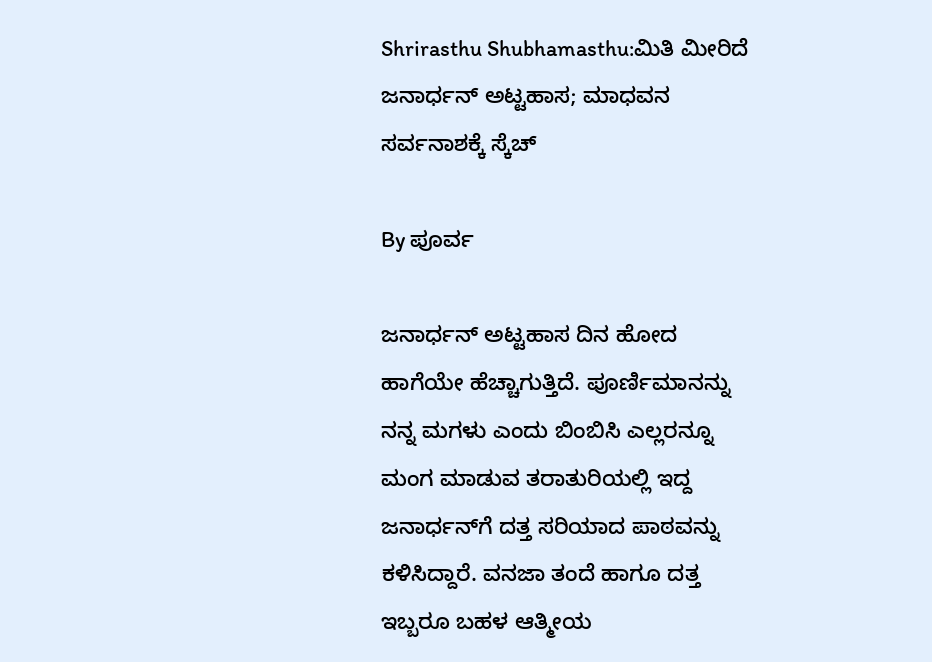Shrirasthu Shubhamasthu:ಮಿತಿ ಮೀರಿದೆ ಜನಾರ್ಧನ್ ಅಟ್ಟಹಾಸ; ಮಾಧವನ ಸರ್ವನಾಶಕ್ಕೆ ಸ್ಕೆಚ್

By ಪೂರ್ವ

ಜನಾರ್ಧನ್ ಅಟ್ಟಹಾಸ ದಿನ ಹೋದ ಹಾಗೆಯೇ ಹೆಚ್ಚಾಗುತ್ತಿದೆ. ಪೂರ್ಣಿಮಾನನ್ನು ನನ್ನ ಮಗಳು ಎಂದು ಬಿಂಬಿಸಿ ಎಲ್ಲರನ್ನೂ ಮಂಗ ಮಾಡುವ ತರಾತುರಿಯಲ್ಲಿ ಇದ್ದ ಜನಾರ್ಧನ್‌ಗೆ ದತ್ತ ಸರಿಯಾದ ಪಾಠವನ್ನು ಕಳಿಸಿದ್ದಾರೆ. ವನಜಾ ತಂದೆ ಹಾಗೂ ದತ್ತ ಇಬ್ಬರೂ ಬಹಳ ಆತ್ಮೀಯ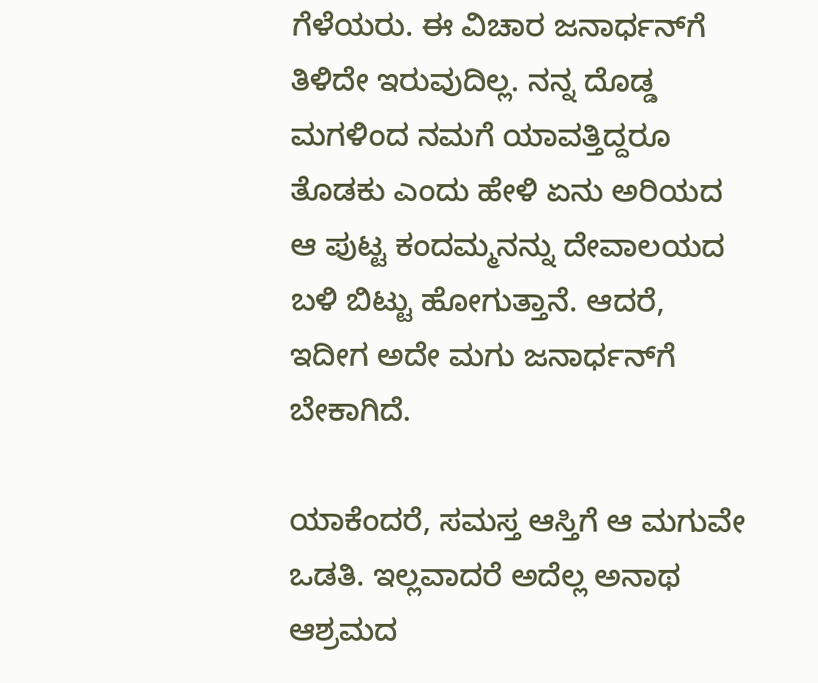ಗೆಳೆಯರು. ಈ ವಿಚಾರ ಜನಾರ್ಧನ್‌ಗೆ ತಿಳಿದೇ ಇರುವುದಿಲ್ಲ. ನನ್ನ ದೊಡ್ಡ ಮಗಳಿಂದ ನಮಗೆ ಯಾವತ್ತಿದ್ದರೂ ತೊಡಕು ಎಂದು ಹೇಳಿ ಏನು ಅರಿಯದ ಆ ಪುಟ್ಟ ಕಂದಮ್ಮನನ್ನು ದೇವಾಲಯದ ಬಳಿ ಬಿಟ್ಟು ಹೋಗುತ್ತಾನೆ. ಆದರೆ, ಇದೀಗ ಅದೇ ಮಗು ಜನಾರ್ಧನ್‌ಗೆ ಬೇಕಾಗಿದೆ.

ಯಾಕೆಂದರೆ, ಸಮಸ್ತ ಆಸ್ತಿಗೆ ಆ ಮಗುವೇ ಒಡತಿ. ಇಲ್ಲವಾದರೆ ಅದೆಲ್ಲ ಅನಾಥ ಆಶ್ರಮದ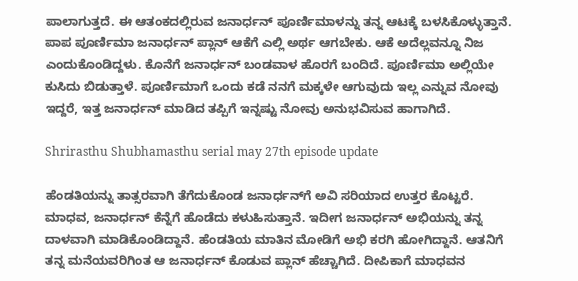ಪಾಲಾಗುತ್ತದೆ. ಈ ಆತಂಕದಲ್ಲಿರುವ ಜನಾರ್ಧನ್ ಪೂರ್ಣಿಮಾಳನ್ನು ತನ್ನ ಆಟಕ್ಕೆ ಬಳಸಿಕೊಳ್ಳುತ್ತಾನೆ. ಪಾಪ ಪೂರ್ಣಿಮಾ ಜನಾರ್ಧನ್ ಪ್ಲಾನ್ ಆಕೆಗೆ ಎಲ್ಲಿ ಅರ್ಥ ಆಗಬೇಕು. ಆಕೆ ಅದೆಲ್ಲವನ್ನೂ ನಿಜ ಎಂದುಕೊಂಡಿದ್ದಳು. ಕೊನೆಗೆ ಜನಾರ್ಧನ್ ಬಂಡವಾಳ ಹೊರಗೆ ಬಂದಿದೆ. ಪೂರ್ಣಿಮಾ ಅಲ್ಲಿಯೇ ಕುಸಿದು ಬಿಡುತ್ತಾಳೆ. ಪೂರ್ಣಿಮಾಗೆ ಒಂದು ಕಡೆ ನನಗೆ ಮಕ್ಕಳೇ ಆಗುವುದು ಇಲ್ಲ ಎನ್ನುವ ನೋವು ಇದ್ದರೆ, ಇತ್ತ ಜನಾರ್ಧನ್ ಮಾಡಿದ ತಪ್ಪಿಗೆ ಇನ್ನಷ್ಟು ನೋವು ಅನುಭವಿಸುವ ಹಾಗಾಗಿದೆ.

Shrirasthu Shubhamasthu serial may 27th episode update

ಹೆಂಡತಿಯನ್ನು ತಾತ್ಸರವಾಗಿ ತೆಗೆದುಕೊಂಡ ಜನಾರ್ಧನ್‌ಗೆ ಅವಿ ಸರಿಯಾದ ಉತ್ತರ ಕೊಟ್ಟರೆ. ಮಾಧವ, ಜನಾರ್ಧನ್ ಕೆನ್ನೆಗೆ ಹೊಡೆದು ಕಳುಹಿಸುತ್ತಾನೆ. ಇದೀಗ ಜನಾರ್ಧನ್ ಅಭಿಯನ್ನು ತನ್ನ ದಾಳವಾಗಿ ಮಾಡಿಕೊಂಡಿದ್ದಾನೆ. ಹೆಂಡತಿಯ ಮಾತಿನ ಮೋಡಿಗೆ ಅಭಿ ಕರಗಿ ಹೋಗಿದ್ದಾನೆ. ಆತನಿಗೆ ತನ್ನ ಮನೆಯವರಿಗಿಂತ ಆ ಜನಾರ್ಧನ್ ಕೊಡುವ ಪ್ಲಾನ್ ಹೆಚ್ಚಾಗಿದೆ. ದೀಪಿಕಾಗೆ ಮಾಧವನ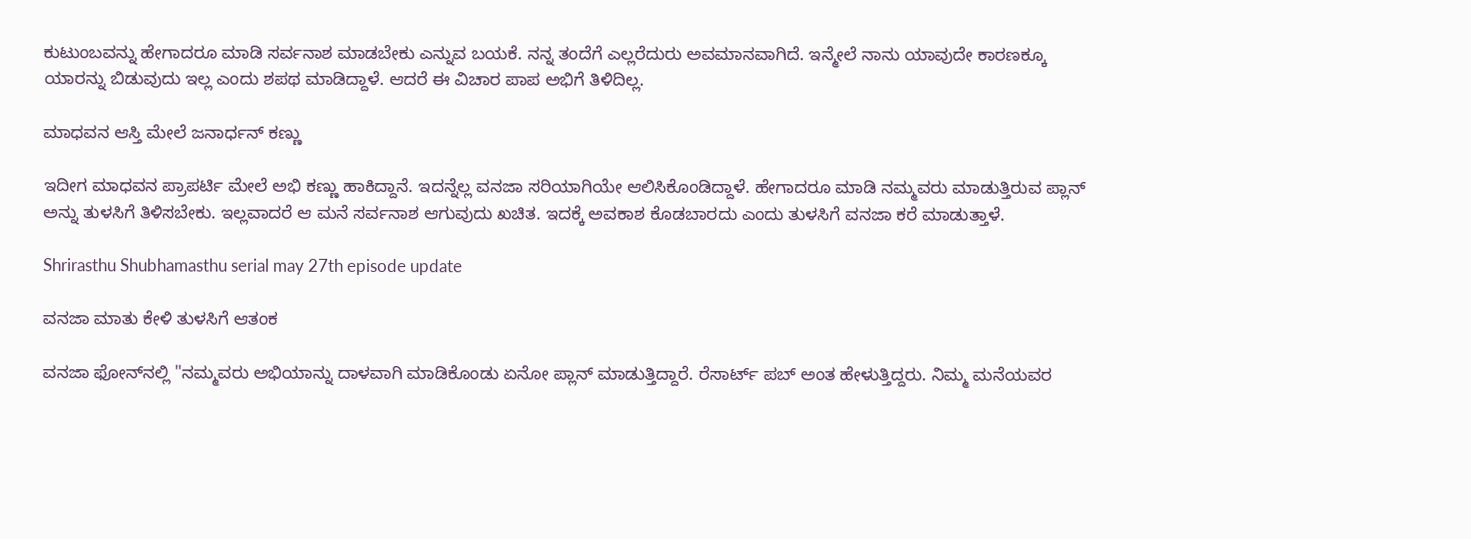ಕುಟುಂಬವನ್ನು ಹೇಗಾದರೂ ಮಾಡಿ ಸರ್ವನಾಶ ಮಾಡಬೇಕು ಎನ್ನುವ ಬಯಕೆ. ನನ್ನ ತಂದೆಗೆ ಎಲ್ಲರೆದುರು ಅವಮಾನವಾಗಿದೆ. ಇನ್ಮೇಲೆ ನಾನು ಯಾವುದೇ ಕಾರಣಕ್ಕೂ ಯಾರನ್ನು ಬಿಡುವುದು ಇಲ್ಲ ಎಂದು ಶಪಥ ಮಾಡಿದ್ದಾಳೆ. ಆದರೆ ಈ ವಿಚಾರ ಪಾಪ ಅಭಿಗೆ ತಿಳಿದಿಲ್ಲ.

ಮಾಧವನ ಆಸ್ತಿ ಮೇಲೆ ಜನಾರ್ಧನ್ ಕಣ್ಣು

ಇದೀಗ ಮಾಧವನ ಪ್ರಾಪರ್ಟಿ ಮೇಲೆ ಅಭಿ ಕಣ್ಣು ಹಾಕಿದ್ದಾನೆ. ಇದನ್ನೆಲ್ಲ ವನಜಾ ಸರಿಯಾಗಿಯೇ ಆಲಿಸಿಕೊಂಡಿದ್ದಾಳೆ. ಹೇಗಾದರೂ ಮಾಡಿ ನಮ್ಮವರು ಮಾಡುತ್ತಿರುವ ಪ್ಲಾನ್ ಅನ್ನು ತುಳಸಿಗೆ ತಿಳಿಸಬೇಕು. ಇಲ್ಲವಾದರೆ ಆ ಮನೆ ಸರ್ವನಾಶ ಆಗುವುದು ಖಚಿತ. ಇದಕ್ಕೆ ಅವಕಾಶ ಕೊಡಬಾರದು ಎಂದು ತುಳಸಿಗೆ ವನಜಾ ಕರೆ ಮಾಡುತ್ತಾಳೆ.

Shrirasthu Shubhamasthu serial may 27th episode update

ವನಜಾ ಮಾತು ಕೇಳಿ ತುಳಸಿಗೆ ಆತಂಕ

ವನಜಾ ಫೋನ್‌ನಲ್ಲಿ "ನಮ್ಮವರು ಅಭಿಯಾನ್ನು ದಾಳವಾಗಿ ಮಾಡಿಕೊಂಡು ಏನೋ ಪ್ಲಾನ್ ಮಾಡುತ್ತಿದ್ದಾರೆ. ರೆಸಾರ್ಟ್ ಪಬ್ ಅಂತ ಹೇಳುತ್ತಿದ್ದರು. ನಿಮ್ಮ ಮನೆಯವರ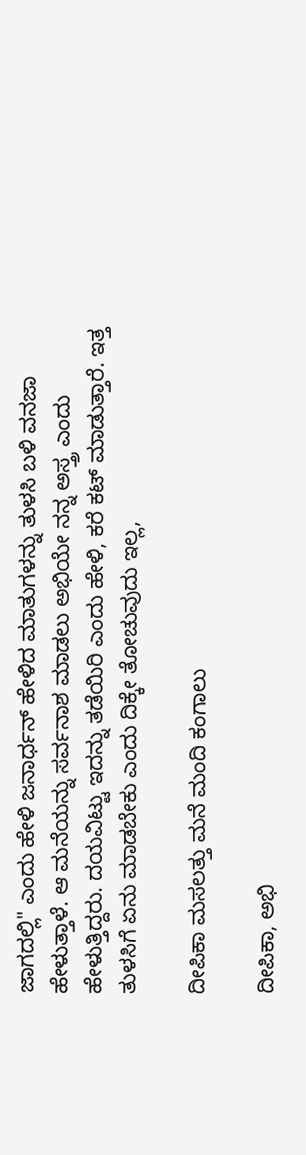ಜಾಗದಲ್ಲಿ" ಎಂದು ಹೇಳಿ ಜನಾರ್ಧನ್ ಹೇಳಿದ ಮಾತುಗಳನ್ನು ತುಳಸಿ ಬಳಿ ವನಜಾ ಹೇಳುತ್ತಾಳೆ. ಆ ಮನೆಯನ್ನು ಸರ್ವನಾಶ ಮಾಡಲು ಅಭಿಯೇ ನನ್ನ ಅಸ್ತ್ರ ಎಂದು ಹೇಳುತ್ತಿದ್ದರು. ದಯವಿಟ್ಟು ಇದನ್ನು ತಡೆಯಿರಿ ಎಂದು ಹೇಳಿ, ಕರೆ ಕಟ್ ಮಾಡುತ್ತಾರೆ. ಇತ್ತ ತುಳಸಿಗೆ ಏನು ಮಾಡಬೇಕು ಎಂದು ದಿಕ್ಕೇ ತೋಚುವುದು ಇಲ್ಲ,

ದೀಪಿಕಾ ಮಸಲತ್ತು ಮನೆ ಮಂದಿ ಕಂಗಾಲು

ದೀಪಿಕಾ, ಅಭಿ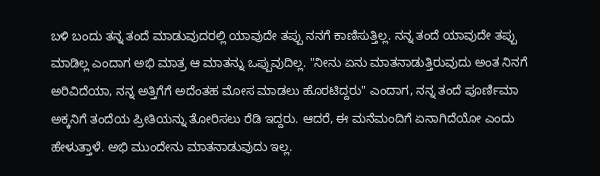ಬಳಿ ಬಂದು ತನ್ನ ತಂದೆ ಮಾಡುವುದರಲ್ಲಿ ಯಾವುದೇ ತಪ್ಪು ನನಗೆ ಕಾಣಿಸುತ್ತಿಲ್ಲ. ನನ್ನ ತಂದೆ ಯಾವುದೇ ತಪ್ಪು ಮಾಡಿಲ್ಲ ಎಂದಾಗ ಅಭಿ ಮಾತ್ರ ಆ ಮಾತನ್ನು ಒಪ್ಪುವುದಿಲ್ಲ. "ನೀನು ಏನು ಮಾತನಾಡುತ್ತಿರುವುದು ಅಂತ ನಿನಗೆ ಅರಿವಿದೆಯಾ, ನನ್ನ ಅತ್ತಿಗೆಗೆ ಅದೆಂತಹ ಮೋಸ ಮಾಡಲು ಹೊರಟಿದ್ದರು" ಎಂದಾಗ, ನನ್ನ ತಂದೆ ಪೂರ್ಣಿಮಾ ಅಕ್ಕನಿಗೆ ತಂದೆಯ ಪ್ರೀತಿಯನ್ನು ತೋರಿಸಲು ರೆಡಿ ಇದ್ದರು. ಆದರೆ, ಈ ಮನೆಮಂದಿಗೆ ಏನಾಗಿದೆಯೋ ಎಂದು ಹೇಳುತ್ತಾಳೆ. ಅಭಿ ಮುಂದೇನು ಮಾತನಾಡುವುದು ಇಲ್ಲ.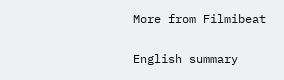More from Filmibeat

English summary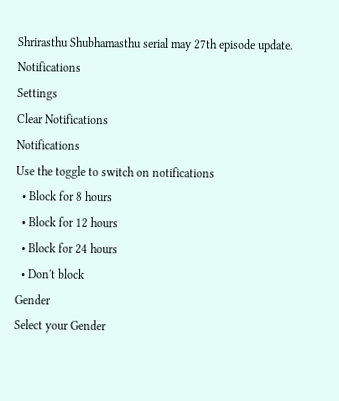Shrirasthu Shubhamasthu serial may 27th episode update.
Notifications
Settings
Clear Notifications
Notifications
Use the toggle to switch on notifications
  • Block for 8 hours
  • Block for 12 hours
  • Block for 24 hours
  • Don't block
Gender
Select your Gender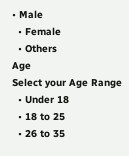• Male
  • Female
  • Others
Age
Select your Age Range
  • Under 18
  • 18 to 25
  • 26 to 35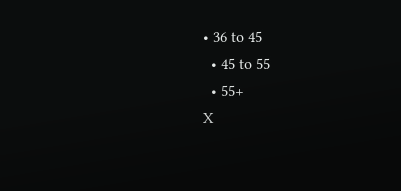• 36 to 45
  • 45 to 55
  • 55+
X